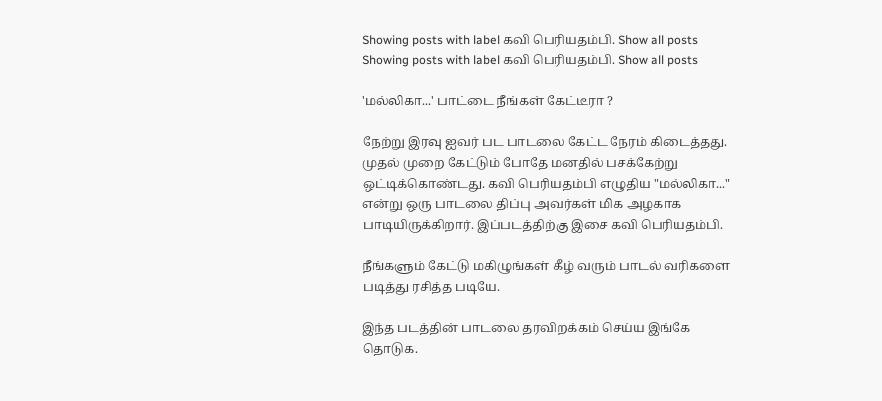Showing posts with label கவி பெரியதம்பி. Show all posts
Showing posts with label கவி பெரியதம்பி. Show all posts

'மல்லிகா...' பாட்டை நீங்கள் கேட்டீரா ?

நேற்று இரவு ஐவர் பட பாடலை கேட்ட நேரம் கிடைத்தது. முதல் முறை கேட்டும் போதே மனதில் பசக்கேற்று ஒட்டிக்கொண்டது. கவி பெரியதம்பி எழுதிய "மல்லிகா..." என்று ஒரு பாடலை திப்பு அவர்கள் மிக அழகாக பாடியிருக்கிறார். இப்படத்திற்கு இசை கவி பெரியதம்பி.

நீங்களும் கேட்டு மகிழுங்கள் கீழ் வரும் பாடல் வரிகளை படித்து ரசித்த படியே.

இந்த படத்தின் பாடலை தரவிறக்கம் செய்ய இங்கே தொடுக.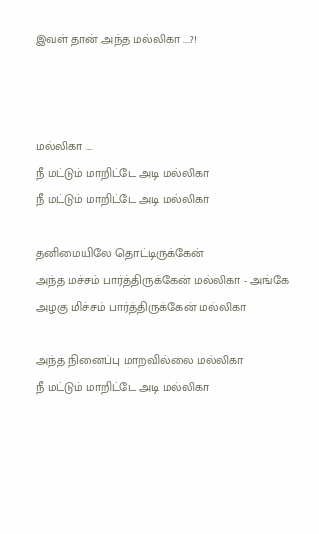இவள் தான் அந்த மல்லிகா ....?!



மல்லிகா ....
நீ மட்டும் மாறிட்டே அடி மல்லிகா
நீ மட்டும் மாறிட்டே அடி மல்லிகா

தனிமையிலே தொட்டிருக்கேன்
அந்த மச்சம் பார்த்திருக்கேன் மல்லிகா - அங்கே
அழகு மிச்சம் பார்த்திருக்கேன் மல்லிகா

அந்த நினைப்பு மாறவில்லை மல்லிகா
நீ மட்டும் மாறிட்டே அடி மல்லிகா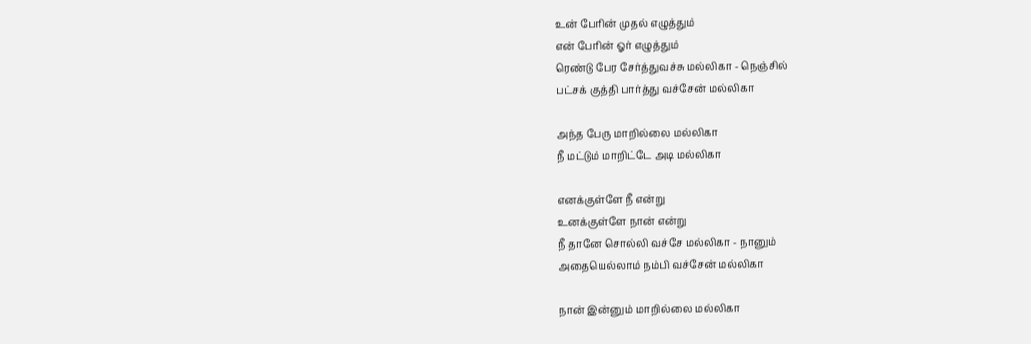உன் பேரின் முதல் எழுத்தும்
என் பேரின் ஓர் எழுத்தும்
ரெண்டு பேர சேர்த்துவச்சு மல்லிகா - நெஞ்சில்
பட்சக் குத்தி பார்த்து வச்சேன் மல்லிகா

அந்த பேரு மாறில்லை மல்லிகா
நீ மட்டும் மாறிட்டே அடி மல்லிகா

எனக்குள்ளே நீ என்று
உனக்குள்ளே நான் என்று
நீ தானே சொல்லி வச்சே மல்லிகா - நானும்
அதையெல்லாம் நம்பி வச்சேன் மல்லிகா

நான் இன்னும் மாறில்லை மல்லிகா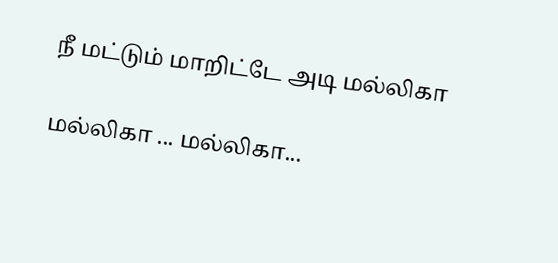நீ மட்டும் மாறிட்டே அடி மல்லிகா

மல்லிகா ... மல்லிகா...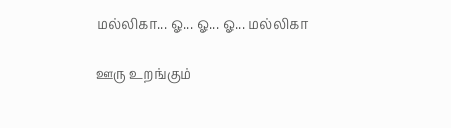மல்லிகா... ஓ... ஓ... ஓ... மல்லிகா

ஊரு உறங்கும்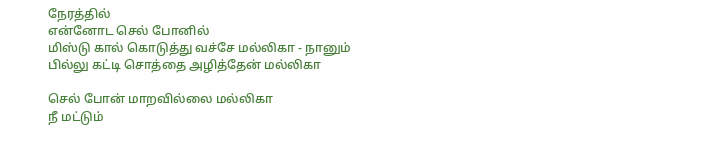நேரத்தில்
என்னோட செல் போனில்
மிஸ்டு கால் கொடுத்து வச்சே மல்லிகா - நானும்
பில்லு கட்டி சொத்தை அழித்தேன் மல்லிகா

செல் போன் மாறவில்லை மல்லிகா
நீ மட்டும்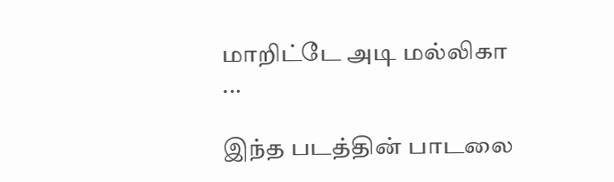மாறிட்டே அடி மல்லிகா ...

இந்த படத்தின் பாடலை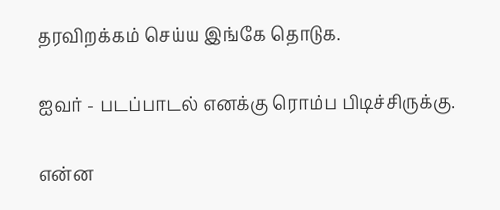தரவிறக்கம் செய்ய இங்கே தொடுக.

ஐவர் - படப்பாடல் எனக்கு ரொம்ப பிடிச்சிருக்கு.

என்ன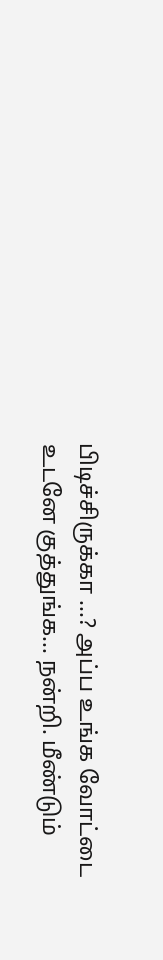பிடிச்சிருக்கா ...? அப்ப உங்க வோட்டை உடனே குத்துங்க... நன்றி. மீண்டும்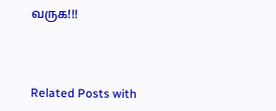வருக!!!



Related Posts with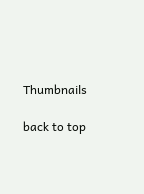Thumbnails

back to top